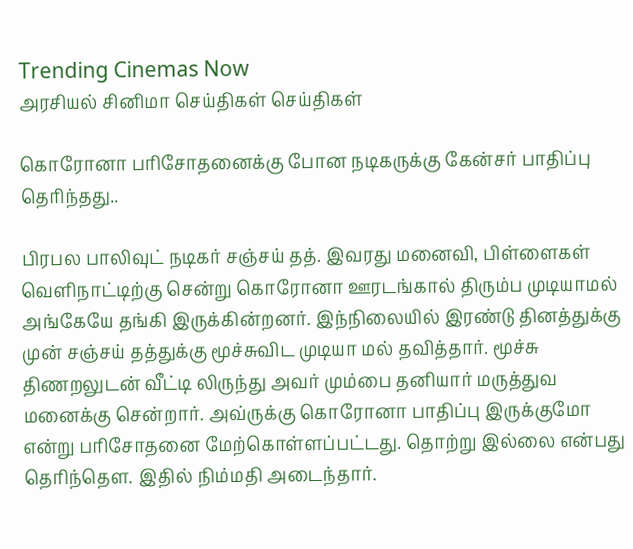Trending Cinemas Now
அரசியல் சினிமா செய்திகள் செய்திகள்

கொரோனா பரிசோதனைக்கு போன நடிகருக்கு கேன்சர் பாதிப்பு தெரிந்தது..

பிரபல பாலிவுட் நடிகர் சஞ்சய் தத். இவரது மனைவி, பிள்ளைகள் வெளிநாட்டிற்கு சென்று கொரோனா ஊரடங்கால் திரும்ப முடியாமல் அங்கேயே தங்கி இருக்கின்றனர். இந்நிலையில் இரண்டு தினத்துக்கு முன் சஞ்சய் தத்துக்கு மூச்சுவிட முடியா மல் தவித்தார். மூச்சு திணறலுடன் வீட்டி லிருந்து அவர் மும்பை தனியார் மருத்துவ மனைக்கு சென்றார். அவ்ருக்கு கொரோனா பாதிப்பு இருக்குமோ என்று பரிசோதனை மேற்கொள்ளப்பட்டது. தொற்று இல்லை என்பது தெரிந்தௌ. இதில் நிம்மதி அடைந்தார்.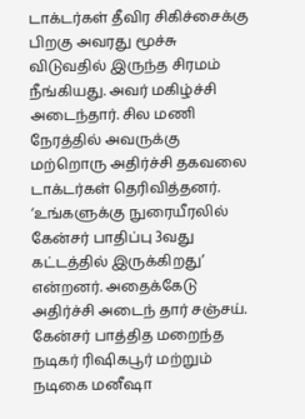டாக்டர்கள் தீவிர சிகிச்சைக்கு பிறகு அவரது மூச்சு விடுவதில் இருந்த சிரமம் நீங்கியது. அவர் மகிழ்ச்சி அடைந்தார். சில மணி நேரத்தில் அவருக்கு மற்றொரு அதிர்ச்சி தகவலை டாக்டர்கள் தெரிவித்தனர்.
‘உங்களுக்கு நுரையீரலில் கேன்சர் பாதிப்பு 3வது கட்டத்தில் இருக்கிறது’ என்றனர். அதைக்கேடு அதிர்ச்சி அடைந் தார் சஞ்சய்.
கேன்சர் பாத்தித மறைந்த நடிகர் ரிஷிகபூர் மற்றும் நடிகை மனீஷா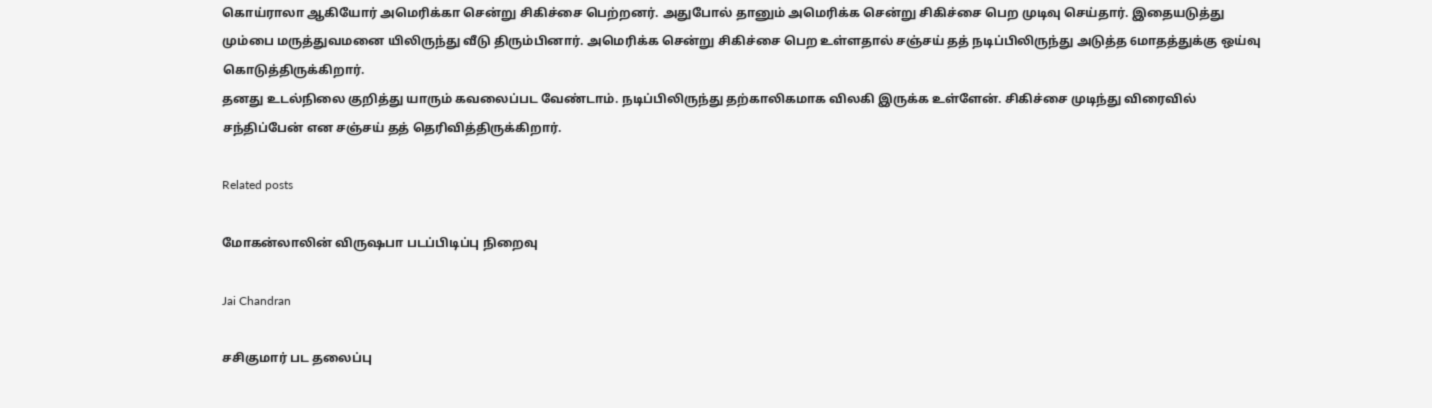கொய்ராலா ஆகியோர் அமெரிக்கா சென்று சிகிச்சை பெற்றனர். அதுபோல் தானும் அமெரிக்க சென்று சிகிச்சை பெற முடிவு செய்தார். இதையடுத்து மும்பை மருத்துவமனை யிலிருந்து வீடு திரும்பினார். அமெரிக்க சென்று சிகிச்சை பெற உள்ளதால் சஞ்சய் தத் நடிப்பிலிருந்து அடுத்த 6மாதத்துக்கு ஒய்வு கொடுத்திருக்கிறார்.
தனது உடல்நிலை குறித்து யாரும் கவலைப்பட வேண்டாம். நடிப்பிலிருந்து தற்காலிகமாக விலகி இருக்க உள்ளேன். சிகிச்சை முடிந்து விரைவில் சந்திப்பேன் என சஞ்சய் தத் தெரிவித்திருக்கிறார்.

Related posts

மோகன்லாலின் விருஷபா படப்பிடிப்பு நிறைவு

Jai Chandran

சசிகுமார் பட தலைப்பு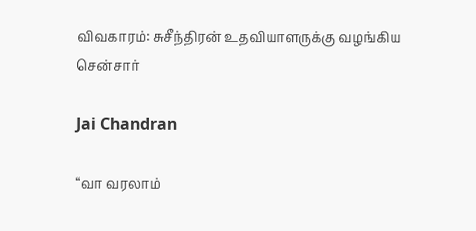விவகாரம்: சுசீந்திரன் உதவியாளருக்கு வழங்கிய சென்சார்

Jai Chandran

“வா வரலாம்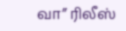வா” ரிலீஸ்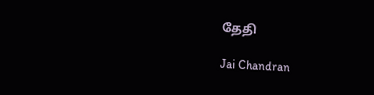தேதி

Jai Chandran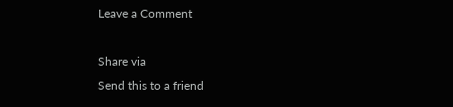Leave a Comment

Share via
Send this to a friend